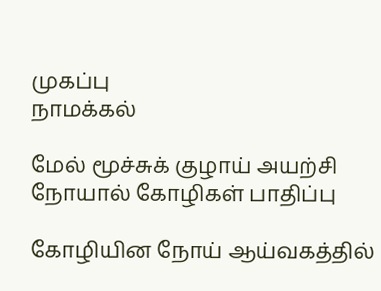முகப்பு
நாமக்கல்

மேல் மூச்சுக் குழாய் அயற்சி நோயால் கோழிகள் பாதிப்பு

கோழியின நோய் ஆய்வகத்தில்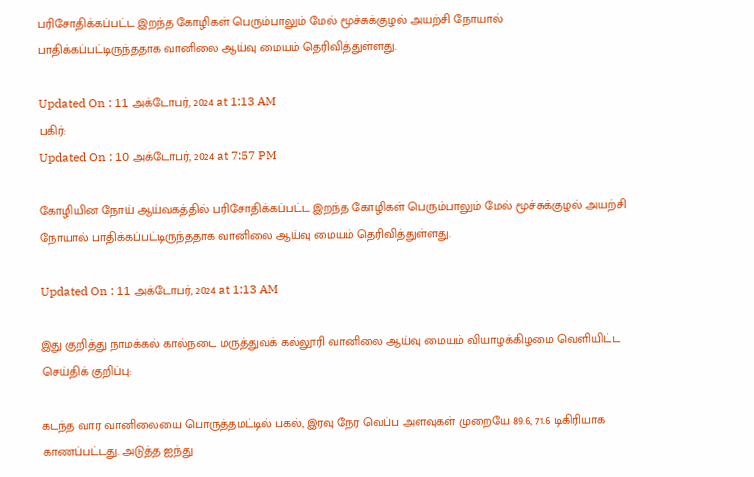பரிசோதிக்கப்பட்ட இறந்த கோழிகள் பெரும்பாலும் மேல் மூச்சுக்குழல் அயற்சி நோயால் பாதிக்கப்பட்டிருந்ததாக வானிலை ஆய்வு மையம் தெரிவித்துள்ளது.

Updated On : 11 அக்டோபர், 2024 at 1:13 AM
பகிர்:
Updated On : 10 அக்டோபர், 2024 at 7:57 PM

கோழியின நோய் ஆய்வகத்தில் பரிசோதிக்கப்பட்ட இறந்த கோழிகள் பெரும்பாலும் மேல் மூச்சுக்குழல் அயற்சி நோயால் பாதிக்கப்பட்டிருந்ததாக வானிலை ஆய்வு மையம் தெரிவித்துள்ளது.

Updated On : 11 அக்டோபர், 2024 at 1:13 AM

இது குறித்து நாமக்கல் கால்நடை மருத்துவக் கல்லூரி வானிலை ஆய்வு மையம் வியாழக்கிழமை வெளியிட்ட செய்திக் குறிப்பு:

கடந்த வார வானிலையை பொருத்தமட்டில் பகல், இரவு நேர வெப்ப அளவுகள் முறையே 89.6, 71.6 டிகிரியாக காணப்பட்டது. அடுத்த ஐந்து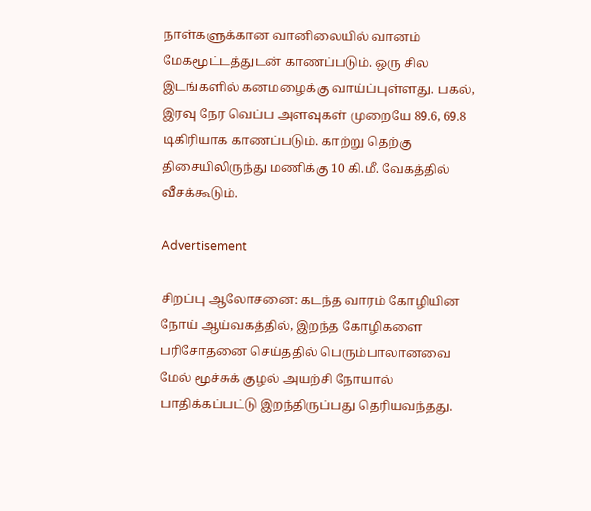நாள்களுக்கான வானிலையில் வானம் மேகமூட்டத்துடன் காணப்படும். ஒரு சில இடங்களில் கனமழைக்கு வாய்ப்புள்ளது. பகல், இரவு நேர வெப்ப அளவுகள் முறையே 89.6, 69.8 டிகிரியாக காணப்படும். காற்று தெற்கு திசையிலிருந்து மணிக்கு 10 கி.மீ. வேகத்தில் வீசக்கூடும்.

Advertisement

சிறப்பு ஆலோசனை: கடந்த வாரம் கோழியின நோய் ஆய்வகத்தில், இறந்த கோழிகளை பரிசோதனை செய்ததில் பெரும்பாலானவை மேல் மூச்சுக் குழல் அயற்சி நோயால் பாதிக்கப்பட்டு இறந்திருப்பது தெரியவந்தது.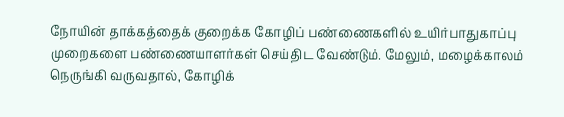நோயின் தாக்கத்தைக் குறைக்க கோழிப் பண்ணைகளில் உயிர்பாதுகாப்பு முறைகளை பண்ணையாளர்கள் செய்திட வேண்டும். மேலும், மழைக்காலம் நெருங்கி வருவதால், கோழிக்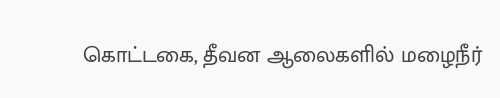கொட்டகை, தீவன ஆலைகளில் மழைநீர்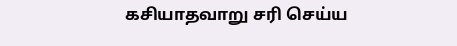கசியாதவாறு சரி செய்ய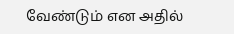வேண்டும் என அதில்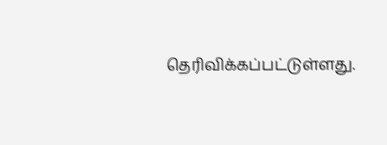தெரிவிக்கப்பட்டுள்ளது.